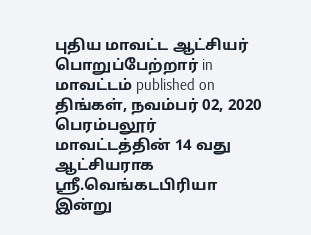புதிய மாவட்ட ஆட்சியர் பொறுப்பேற்றார் in மாவட்டம் published on திங்கள், நவம்பர் 02, 2020 பெரம்பலூர் மாவட்டத்தின் 14 வது ஆட்சியராக ஸ்ரீ.வெங்கடபிரியா இன்று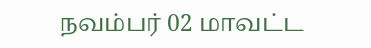நவம்பர் 02 மாவட்ட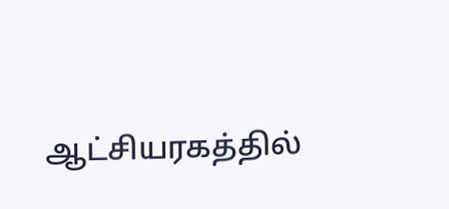ஆட்சியரகத்தில்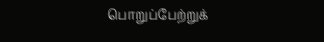பொறுப்பேற்றுக்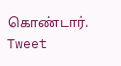கொண்டார். Tweet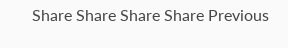Share Share Share Share Previous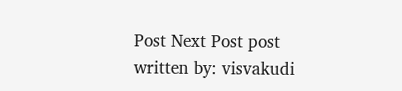Post Next Post post written by: visvakudi